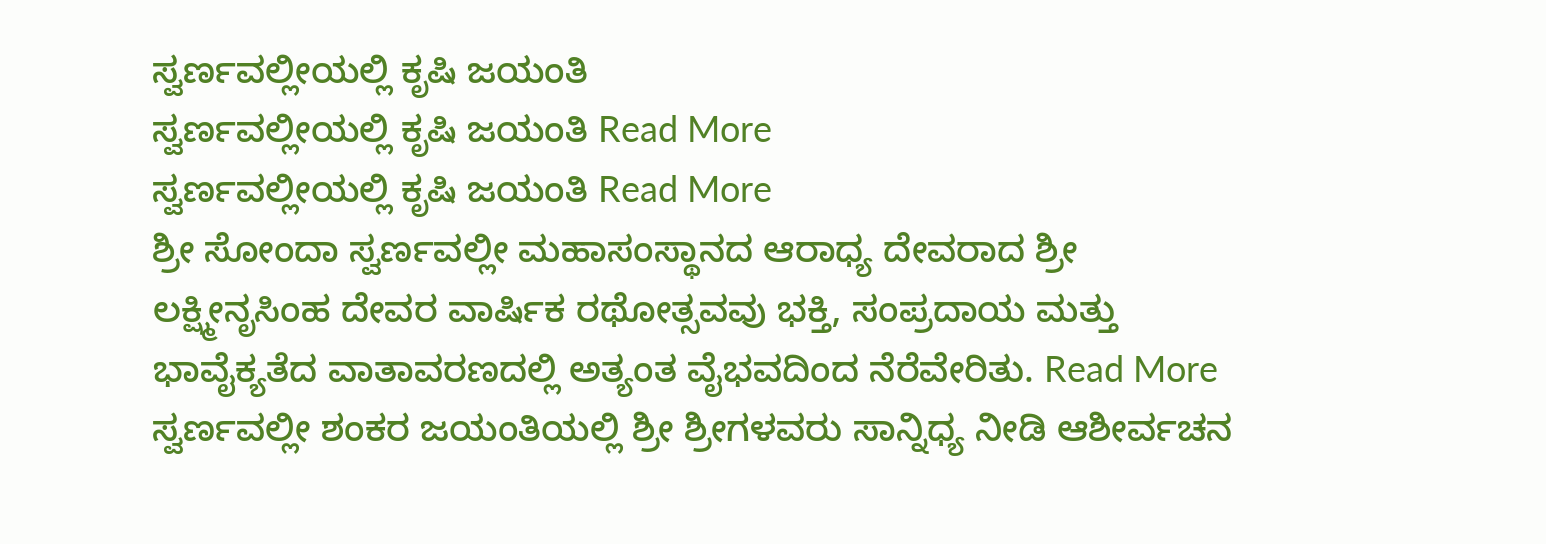ಸ್ವರ್ಣವಲ್ಲೀಯಲ್ಲಿ ಕೃಷಿ ಜಯಂತಿ
ಸ್ವರ್ಣವಲ್ಲೀಯಲ್ಲಿ ಕೃಷಿ ಜಯಂತಿ Read More
ಸ್ವರ್ಣವಲ್ಲೀಯಲ್ಲಿ ಕೃಷಿ ಜಯಂತಿ Read More
ಶ್ರೀ ಸೋಂದಾ ಸ್ವರ್ಣವಲ್ಲೀ ಮಹಾಸಂಸ್ಥಾನದ ಆರಾಧ್ಯ ದೇವರಾದ ಶ್ರೀ ಲಕ್ಷ್ಮೀನೃಸಿಂಹ ದೇವರ ವಾರ್ಷಿಕ ರಥೋತ್ಸವವು ಭಕ್ತಿ, ಸಂಪ್ರದಾಯ ಮತ್ತು ಭಾವೈಕ್ಯತೆದ ವಾತಾವರಣದಲ್ಲಿ ಅತ್ಯಂತ ವೈಭವದಿಂದ ನೆರೆವೇರಿತು. Read More
ಸ್ವರ್ಣವಲ್ಲೀ ಶಂಕರ ಜಯಂತಿಯಲ್ಲಿ ಶ್ರೀ ಶ್ರೀಗಳವರು ಸಾನ್ನಿಧ್ಯ ನೀಡಿ ಆಶೀರ್ವಚನ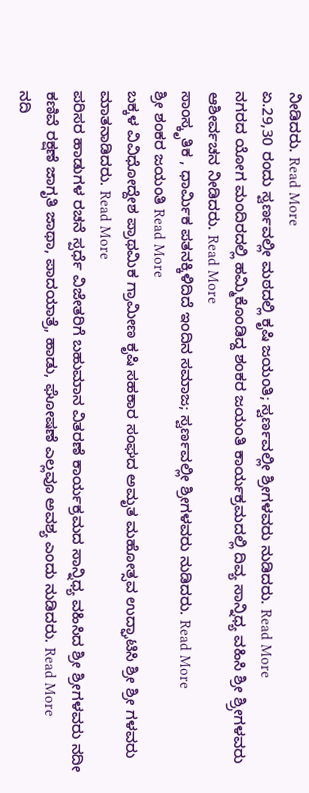ನೀಡಿದರು. Read More
ಏ.29,30 ರಂದು ಸ್ವರ್ಣವಲ್ಲೀ ಮಠದಲ್ಲಿ ಕೃಷಿ ಜಯಂತಿ; ಸ್ವರ್ಣವಲ್ಲೀ ಶ್ರೀಗಳವರು ನುಡಿದರು. Read More
ನಗರದ ಯೋಗ ಮಂದಿರದಲ್ಲಿ ಹಮ್ಮಿಕೊಂಡಿದ್ದ ಶಂಕರ ಜಯಂತಿ ಕಾರ್ಯಕ್ರಮದಲ್ಲಿ ದಿವ್ಯ ಸಾನ್ನಿಧ್ಯ ವಹಿಸಿ ಶ್ರೀ ಶ್ರ್ರೀಗಳವರು ಆಶೀರ್ವಚನ ನೀಡಿದರು. Read More
ಸಾಂಸ್ಕೃತಿಕ , ಧಾರ್ಮಿಕ ಪತನಕ್ಕಿಳಿದಿದೆ ಇಂದಿನ ಸಮಾಜ; ಸ್ವರ್ಣವಲ್ಲೀ ಶ್ರೀಗಳವರು ನುಡಿದರು. Read More
ಶ್ರೀ ಶಂಕರ ಜಯಂತಿ Read More
ಬಕ್ಕಳ ವಿವಿಧೋದ್ದೇಶ ಪ್ರಾಥಮಿಕ ಗ್ರಾಮೀಣ ಕೃಷಿ ಸಹಕಾರ ಸಂಘದ ಅಮೃತ ಮಹೋತ್ಸವ ಉದ್ಘಾಟಿಸಿ ಶ್ರೀ ಶ್ರೀ ಗಳವರು ಮಾತನಾಡಿದರು. Read More
ಪರಿಸರ ಹಾಡುಗಳ ರಚನೆ ಸ್ಪರ್ಧೆ ವಿಜೇತರಿಗೆ ಬಹುಮಾನ ವಿತರಣೆ ಕಾರ್ಯಕ್ರಮದ ಸಾನ್ನಿಧ್ಯ ವಹಿಸಿದ ಶ್ರೀ ಶ್ರೀಗಳವರು ನದೀ ಕಣಿವೆ ರಕ್ಷಣೆ ಜಾಗೃತಿ ಜಾಥಾ, ಪಾದಯಾತ್ರೆ, ಹಾಡು, ಘೋಷಣೆ ಎಲ್ಲವೂ ಅವಶ್ಯ ಎಂದು ನುಡಿದರು. Read More
ನದಿ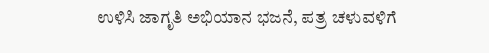ಉಳಿಸಿ ಜಾಗೃತಿ ಅಭಿಯಾನ ಭಜನೆ, ಪತ್ರ ಚಳುವಳಿಗೆ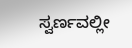ಸ್ವರ್ಣವಲ್ಲೀ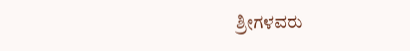ಶ್ರೀಗಳವರು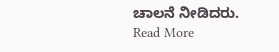ಚಾಲನೆ ನೀಡಿದರು. Read More